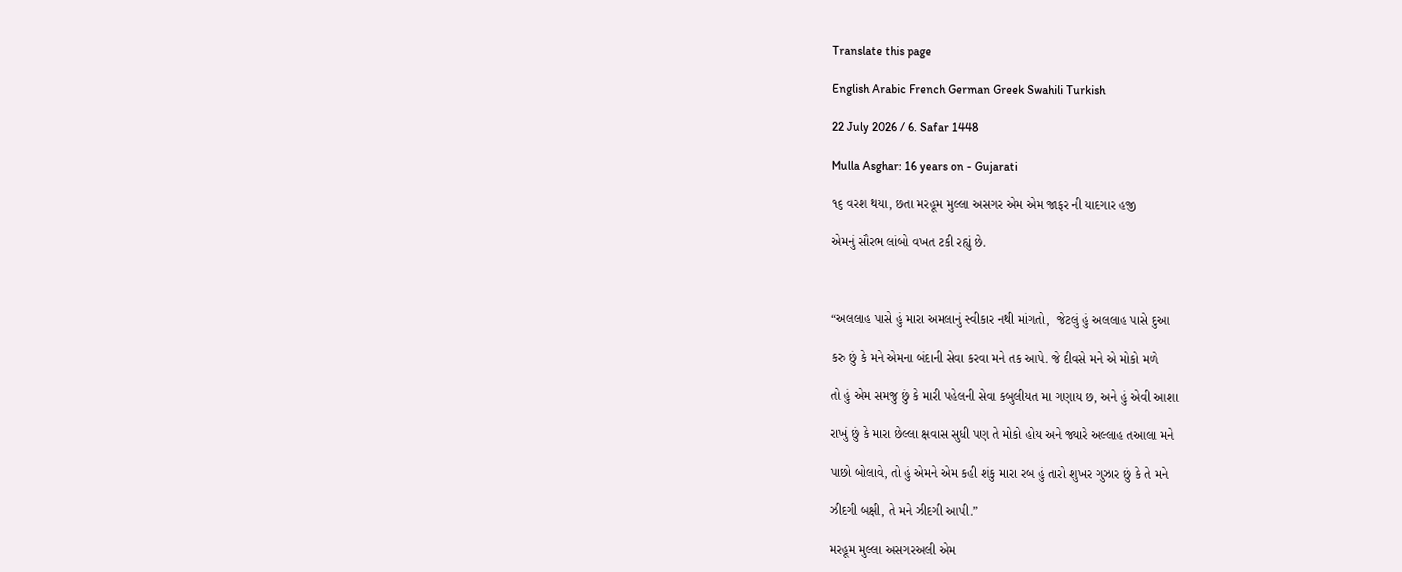Translate this page

English Arabic French German Greek Swahili Turkish

22 July 2026 / 6. Safar 1448

Mulla Asghar: 16 years on - Gujarati

૧૬ વરશ થયા, છતા મરહૂમ મુલ્લા અસગર એમ એમ જાફર ની યાદગાર હજી

એમનું સૌરભ લાંબો વખત ટકી રહ્યું છે.



“અલલાહ પાસે હું મારા અમલાનું સ્વીકાર નથી માંગતો,  જેટલું હું અલલાહ પાસે દુઆ

કરુ છું કે મને એમના બંદાની સેવા કરવા મને તક આપે. જે દીવસે મને એ મોકો મળે

તો હું એમ સમજુ છું કે મારી પહેલની સેવા કબુલીયત મા ગણાય છ, અને હું એવી આશા

રાખું છું કે મારા છેલ્લા ક્ષવાસ સુધી પણ તે મોકો હોય અને જ્યારે અલ્લાહ તઆલા મને

પાછો બોલાવે, તો હું એમને એમ કહી શંકુ મારા રબ હું તારો શુખર ગુઝાર છું કે તે મને

ઝીદગી બક્ષી, તે મને ઝીદગી આપી.”

મરહૂમ મુલ્લા અસગરઅલી એમ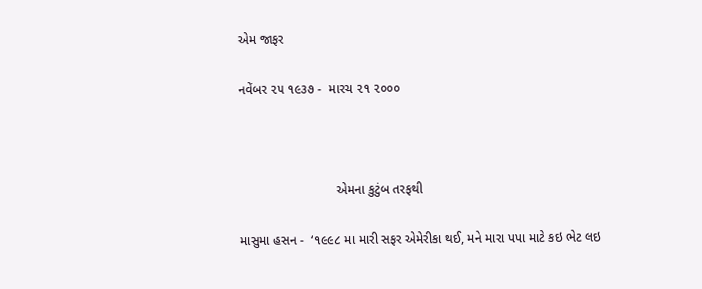એમ જાફર

નવેંબર ૨૫ ૧૯૩૭ -  મારચ ૨૧ ૨૦૦૦



                           એમના કુટુંબ તરફથી

માસુમા હસન -  ‘૧૯૯૮ મા મારી સફર એમેરીકા થઈ, મને મારા પપા માટે કઇ ભેટ લઇ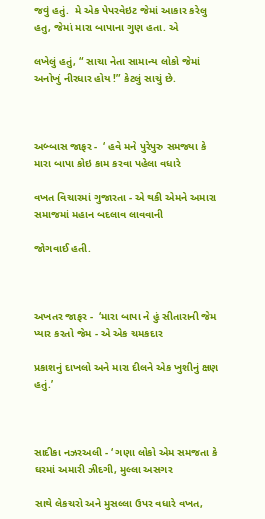જવું હતું.  મે એક પેપરવેઇટ જેમાં આકાર કરેલુ હતુ, જેમાં મારા બાપાના ગુણ હતા. એ

લખેલું હતું, “ સાચા નેતા સામાન્ય લોકો જેમાં અનોખું નીરધાર હોય !” કેટલું સાચું છે.



અબ્બાસ જાફર -  ‘ હવે મને પુરેપુરુ સમજ્યા કે મારા બાપા કોઇ કામ કરવા પહેલા વધારે

વખત વિચારમાં ગુજારતા - એ થકી એમને અમારા સમાજમાં મહાન બદલાવ લાવવાની

જોગવાઈ હતી.



અખતર જાફર -  ‘મારા બાપા ને હું સીતારાની જેમ પ્યાર કરતો જેમ - એ એક ચમકદાર

પ્રકાશનું દાખલો અને મારા દીલને એક ખુશીનું ક્ષણ હતું.’



સાદીકા નઝરઅલી - ‘ ગણા લોકો એમ સમજતા કે ઘરમાં અમારી ઝીદગી, મુલ્લા અસગર

સાથે લેકચરો અને મુસલ્લા ઉપર વધારે વખત,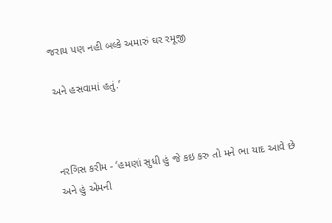જરાય પણ નહી બલ્કે અમારું ઘર રમૂજી

અને હસવામાં હતું.’



નરગિસ કરીમ - ‘હમણાં સુધી હું જે કઇ કરુ તો મને ભા યાદ આવે છે અને હું એમની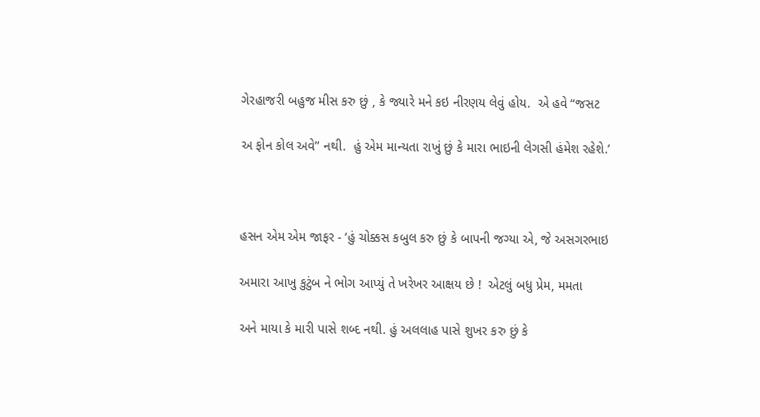ગેરહાજરી બહુજ મીસ કરુ છું , કે જ્યારે મને કઇ નીરણય લેવું હોય.  એ હવે “જસટ

અ ફોન કોલ અવે” નથી.  હું એમ માન્યતા રાખું છું કે મારા ભાઇની લેગસી હંમેશ રહેશે.’



હસન એમ એમ જાફર - ‘હું ચોક્કસ કબુલ કરુ છું કે બાપની જગ્યા એ, જે અસગરભાઇ

અમારા આખુ કુટુંબ ને ભોગ આપ્યું તે ખરેખર આક્ષય છે !  એટલું બધુ પ્રેમ, મમતા

અને માયા કે મારી પાસે શબ્દ નથી. હું અલલાહ પાસે શુખર કરુ છું કે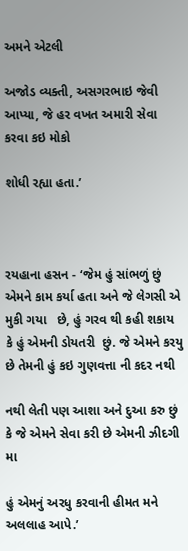અમને એટલી

અજોડ વ્યક્તી, અસગરભાઇ જેવી આપ્યા, જે હર વખત અમારી સેવા કરવા કઇ મોકો

શોધી રહ્યા હતા.’



રયહાના હસન - ‘જેમ હું સાંભળું છું  એમને કામ કર્યા હતા અને જે લેગસી એ મુકી ગયા   છે, હું ગરવ થી કહી શકાય કે હું એમની ડોયતરી  છું. જે એમને કરયુ છે તેમની હું કઇ ગુણવત્તા ની કદર નથી

નથી લેતી પણ આશા અને દુઆ કરુ છું કે જે એમને સેવા કરી છે એમની ઝીદગી મા

હું એમનું અરધુ કરવાની હીમત મને અલલાહ આપે.’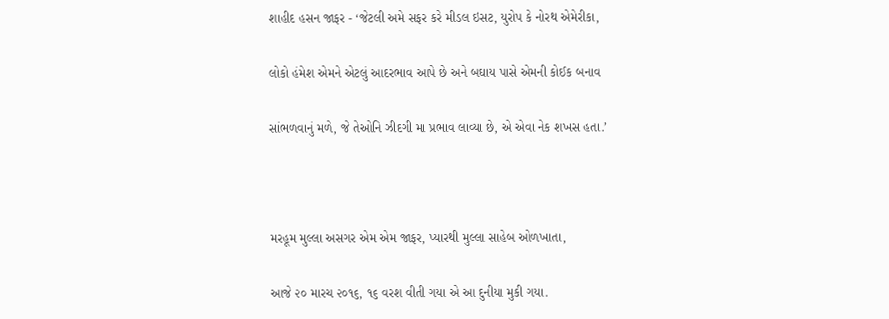શાહીદ હસન જાફર - ‘જેટલી અમે સફર કરે મીડલ ઇસટ, યુરોપ કે નોરથ એમેરીકા,

લોકો હંમેશ એમને એટલું આદરભાવ આપે છે અને બઘાય પાસે એમની કોઈક બનાવ

સાંભળવાનું મળે, જે તેઓનિ ઝીદગી મા પ્રભાવ લાવ્યા છે, એ એવા નેક શખસ હતા.’



મરહૂમ મુલ્લા અસગર એમ એમ જાફર, પ્યારથી મુલ્લા સાહેબ ઓળખાતા,

આજે ૨૦ મારચ ૨૦૧૬, ૧૬ વરશ વીતી ગયા એ આ દુનીયા મુકી ગયા.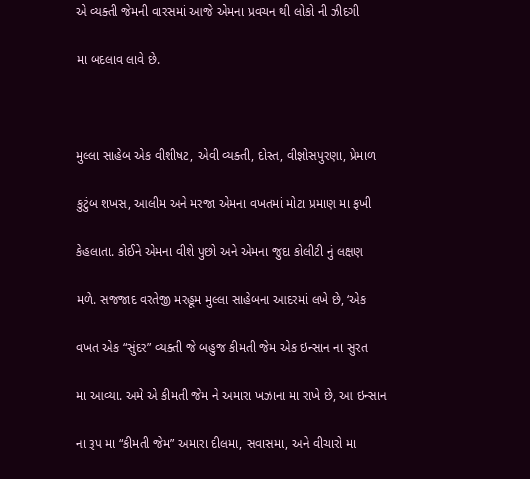એ વ્યક્તી જેમની વારસમાં આજે એમના પ્રવચન થી લોકો ની ઝીદગી

મા બદલાવ લાવે છે.



મુલ્લા સાહેબ એક વીશીષટ, એવી વ્યક્તી, દોસ્ત, વીજ્ઞોસપુરણા, પ્રેમાળ

કુટુંબ શખસ, આલીમ અને મરજા એમના વખતમાં મોટા પ્રમાણ મા ફખી

કેહલાતા. કોઈને એમના વીશે પુછો અને એમના જુદા કોલીટી નું લક્ષણ

મળે. સજજાદ વરતેજી મરહૂમ મુલ્લા સાહેબના આદરમાં લખે છે, ‘એક

વખત એક “સુંદર” વ્યક્તી જે બહુજ કીમતી જેમ એક ઇન્સાન ના સુરત

મા આવ્યા. અમે એ કીમતી જેમ ને અમારા ખઝાના મા રાખે છે, આ ઇન્સાન

ના રૂપ મા “કીમતી જેમ” અમારા દીલમા, સવાસમા, અને વીચારો મા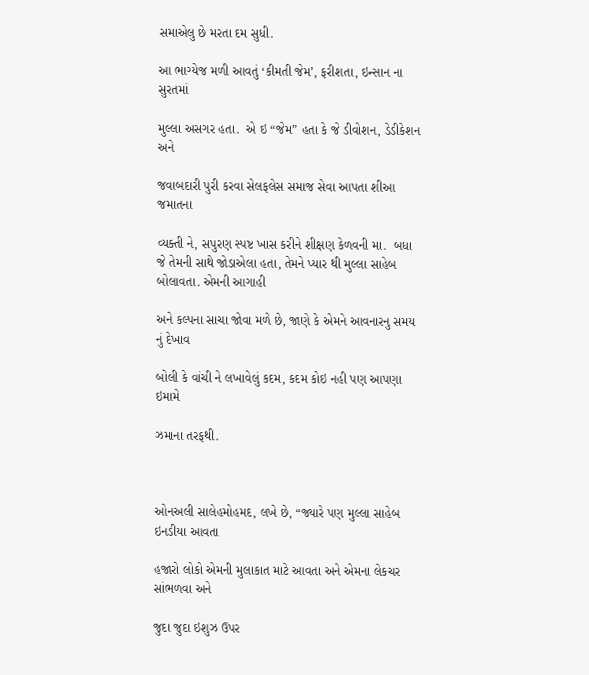સમાએલુ છે મરતા દમ સુધી.

આ ભાગ્યેજ મળી આવતું ‘કીમતી જેમ’, ફરીશતા, ઇન્સાન ના સુરતમાં

મુલ્લા અસગર હતા.  એ ઇ “જેમ” હતા કે જે ડીવોશન, ડેડીકેશન અને

જવાબદારી પુરી કરવા સેલફલેસ સમાજ સેવા આપતા શીઆ જમાતના

વ્યક્તી ને, સપુરણ સ્પષ્ટ ખાસ કરીને શીક્ષણ કેળવની મા.  બધા જે તેમની સાથે જોડાએલા હતા, તેમને પ્યાર થી મુલ્લા સાહેબ બોલાવતા. એમની આગાહી

અને કલ્પના સાચા જોવા મળે છે, જાણે કે એમને આવનારનુ સમય નું દેખાવ

બોલી કે વાંચી ને લખાવેલું કદમ, કદમ કોઇ નહી પણ આપણા ઇમામે

ઝમાના તરફથી.



ઓનઅલી સાલેહમોહમદ, લખે છે, “જ્યારે પણ મુલ્લા સાહેબ ઇનડીયા આવતા

હજારો લોકો એમની મુલાકાત માટે આવતા અને એમના લેકચર સાંભળવા અને

જુદા જુદા ઇશુઝ ઉપર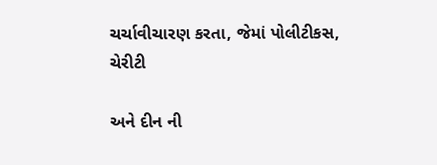ચર્ચાવીચારણ કરતા, જેમાં પોલીટીકસ, ચેરીટી

અને દીન ની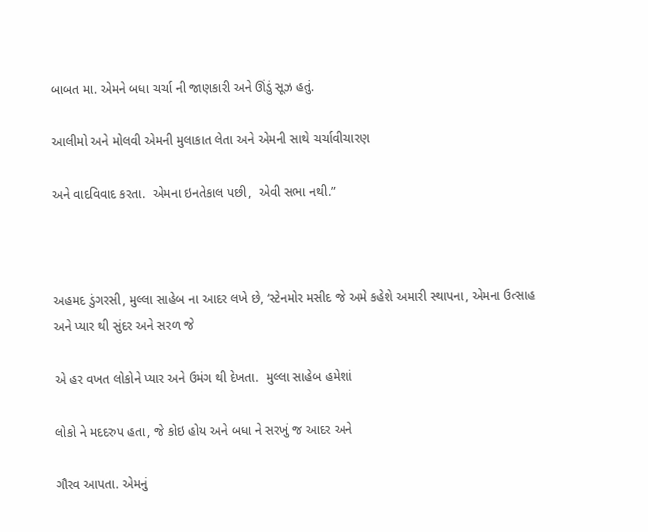બાબત મા. એમને બધા ચર્ચા ની જાણકારી અને ઊંડું સૂઝ હતું.

આલીમો અને મોલવી એમની મુલાકાત લેતા અને એમની સાથે ચર્ચાવીચારણ

અને વાદવિવાદ કરતા.  એમના ઇનતેકાલ પછી,  એવી સભા નથી.”



અહમદ ડુંગરસી, મુલ્લા સાહેબ ના આદર લખે છે, ‘સ્ટેનમોર મસીદ જે અમે કહેશે અમારી સ્થાપના, એમના ઉત્સાહ અને પ્યાર થી સુંદર અને સરળ જે

એ હર વખત લોકોને પ્યાર અને ઉમંગ થી દેખતા.  મુલ્લા સાહેબ હમેશાં

લોકો ને મદદરુપ હતા, જે કોઇ હોય અને બધા ને સરખું જ આદર અને

ગૌરવ આપતા. એમનું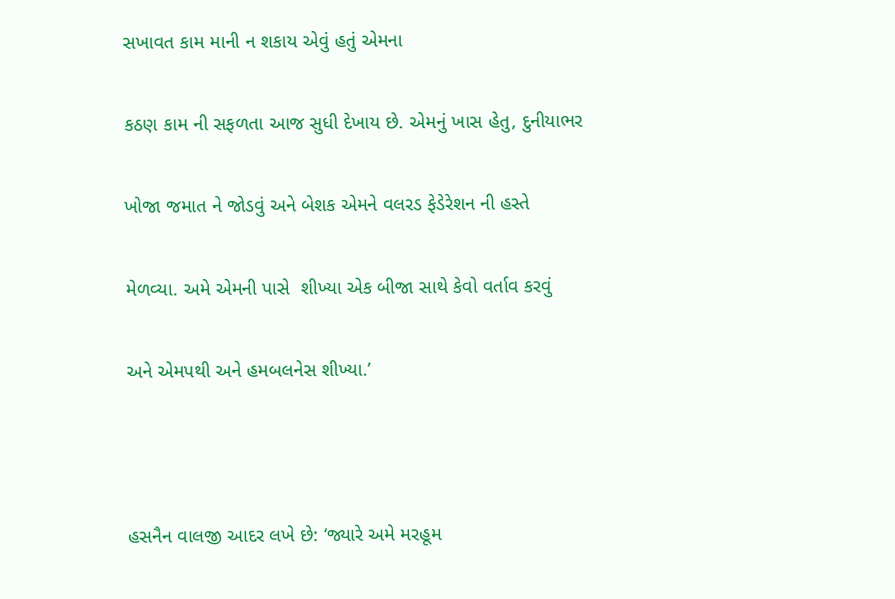સખાવત કામ માની ન શકાય એવું હતું એમના

કઠણ કામ ની સફળતા આજ સુધી દેખાય છે. એમનું ખાસ હેતુ, દુનીયાભર

ખોજા જમાત ને જોડવું અને બેશક એમને વલરડ ફેડેરેશન ની હસ્તે

મેળવ્યા. અમે એમની પાસે  શીખ્યા એક બીજા સાથે કેવો વર્તાવ કરવું

અને એમપથી અને હમબલનેસ શીખ્યા.’



હસનૈન વાલજી આદર લખે છે: ‘જ્યારે અમે મરહૂમ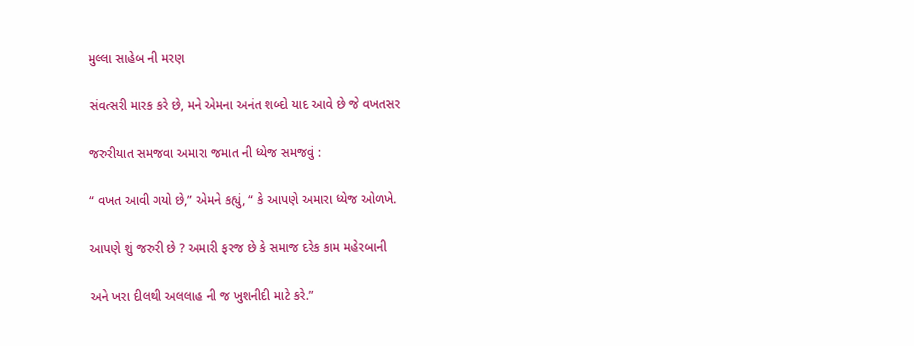મુલ્લા સાહેબ ની મરણ

સંવત્સરી મારક કરે છે, મને એમના અનંત શબ્દો યાદ આવે છે જે વખતસર

જરુરીયાત સમજવા અમારા જમાત ની ધ્યેજ સમજવું :

“ વખત આવી ગયો છે,” એમને કહ્યું, “ કે આપણે અમારા ધ્યેજ ઓળખે.

આપણે શું જરુરી છે ? અમારી ફરજ છે કે સમાજ દરેક કામ મહેરબાની

અને ખરા દીલથી અલલાહ ની જ ખુશનીદી માટે કરે.”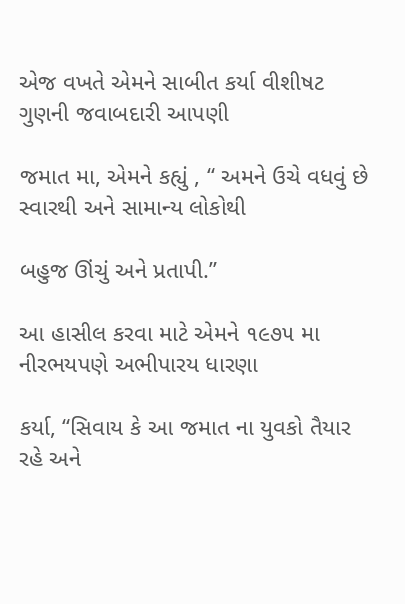એજ વખતે એમને સાબીત કર્યા વીશીષટ ગુણની જવાબદારી આપણી

જમાત મા, એમને કહ્યું , “ અમને ઉચે વધવું છે સ્વારથી અને સામાન્ય લોકોથી

બહુજ ઊંચું અને પ્રતાપી.”

આ હાસીલ કરવા માટે એમને ૧૯૭૫ મા નીરભયપણે અભીપારય ધારણા

કર્યા, “સિવાય કે આ જમાત ના યુવકો તૈયાર રહે અને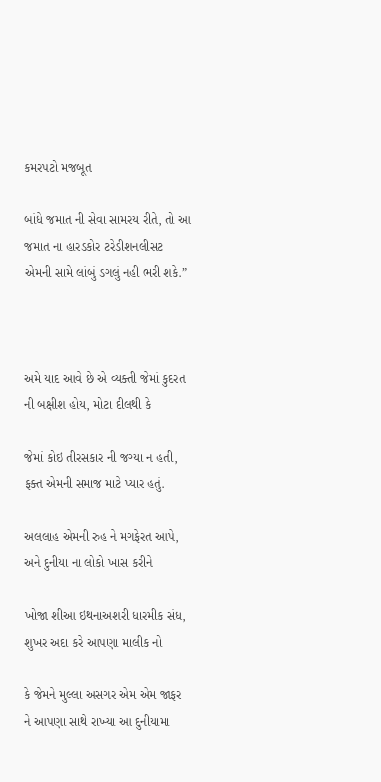કમરપટો મજબૂત

બાંધે જમાત ની સેવા સામરય રીતે, તો આ જમાત ના હારડકોર ટરેડીશનલીસટ એમની સામે લાંબું ડગલું નહી ભરી શકે.”



અમે યાદ આવે છે એ વ્યક્તી જેમાં કુદરત ની બક્ષીશ હોય, મોટા દીલથી કે

જેમાં કોઇ તીરસકાર ની જગ્યા ન હતી, ફક્ત એમની સમાજ માટે પ્યાર હતું.

અલલાહ એમની રુહ ને મગફેરત આપે, અને દુનીયા ના લોકો ખાસ કરીને

ખોજા શીઆ ઇથનાઅશરી ધારમીક સંધ, શુખર અદા કરે આપણા માલીક નો

કે જેમને મુલ્લા અસગર એમ એમ જાફર ને આપણા સાથે રાખ્યા આ દુનીયામા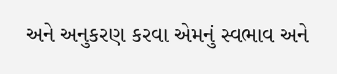અને અનુકરણ કરવા એમનું સ્વભાવ અને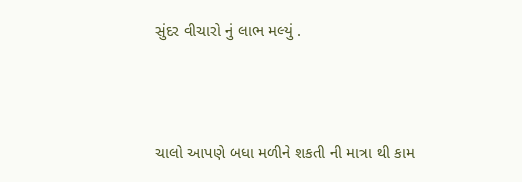સુંદર વીચારો નું લાભ મલ્યું .



ચાલો આપણે બધા મળીને શકતી ની માત્રા થી કામ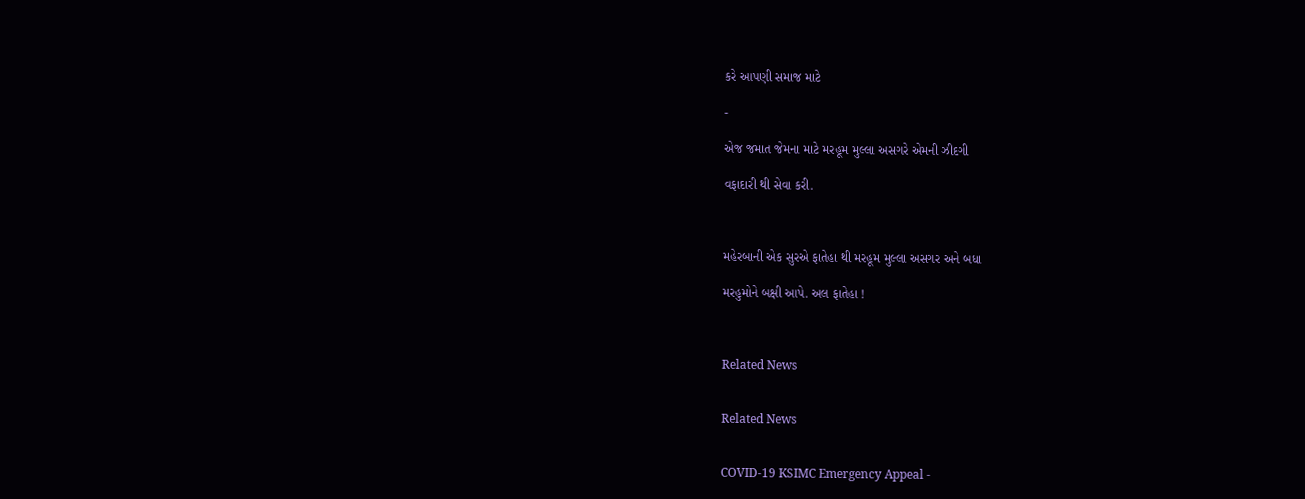કરે આપણી સમાજ માટે

-

એજ જમાત જેમના માટે મરહૂમ મુલ્લા અસગરે એમની ઝીદગી

વફાદારી થી સેવા કરી.



મહેરબાની એક સુરએ ફાતેહા થી મરહૂમ મુલ્લા અસગર અને બધા

મરહુમોને બક્ષી આપે. અલ ફાતેહા !



Related News


Related News


COVID-19 KSIMC Emergency Appeal -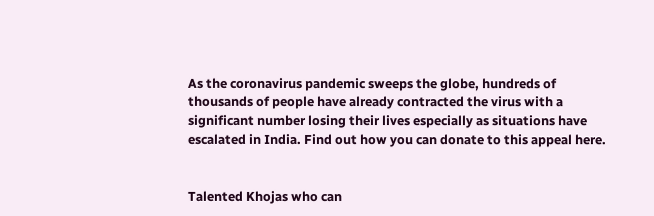As the coronavirus pandemic sweeps the globe, hundreds of thousands of people have already contracted the virus with a significant number losing their lives especially as situations have escalated in India. Find out how you can donate to this appeal here.


Talented Khojas who can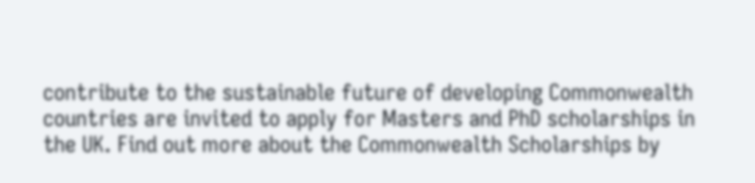contribute to the sustainable future of developing Commonwealth countries are invited to apply for Masters and PhD scholarships in the UK. Find out more about the Commonwealth Scholarships by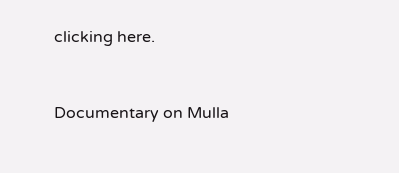clicking here.


Documentary on Mulla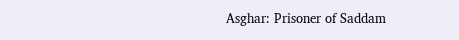Asghar: Prisoner of Saddam